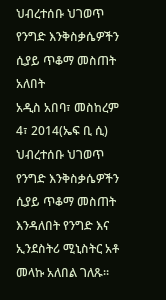ህብረተሰቡ ህገወጥ የንግድ እንቅስቃሴዎችን ሲያይ ጥቆማ መስጠት አለበት
አዲስ አበባ፣ መስከረም 4፣ 2014(ኤፍ ቢ ሲ) ህብረተሰቡ ህገወጥ የንግድ እንቅስቃሴዎችን ሲያይ ጥቆማ መስጠት እንዳለበት የንግድ እና ኢንደስትሪ ሚኒስትር አቶ መላኩ አለበል ገለጹ፡፡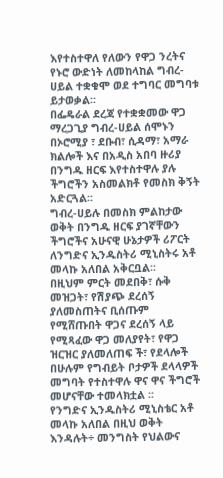እየተስተዋለ የለውን የዋጋ ንረትና የኑሮ ውድነት ለመከላከል ግብረ-ሀይል ተቋቁሞ ወደ ተግባር መግባቱ ይታወቃል፡፡
በፌዴራል ደረጃ የተቋቋመው ዋጋ ማረጋጊያ ግብረ-ሀይል ሰሞኑን በኦሮሚያ ፣ ደቡብ፣ ሲዳማ፣ አማራ ክልሎች እና በአዲስ አበባ ዙሪያ በንግዱ ዘርፍ እየተስተዋሉ ያሉ ችግሮችን አስመልክቶ የመስክ ቅኝት አድርጓል፡፡
ግብረ-ሀይሉ በመስክ ምልከታው ወቅት በንግዱ ዘርፍ ያገኛቸውን ችግሮችና አሁናዊ ሁኔታዎች ሪፖርት ለንግድና ኢንዱስትሪ ሚኒስትሩ አቶ መላኩ አለበል አቅርቧል፡፡
በዚህም ምርት መደበቅ፣ ሱቅ መዝጋት፣ የሽያጭ ደረሰኝ ያለመስጠትና ቢሰጡም የሚሸጡበት ዋጋና ደረሰኝ ላይ የሚጻፈው ዋጋ መለያየት፣ የዋጋ ዝርዝር ያለመለጠፍ ች፣ የደላሎች በሁሉም የግብይት ቦታዎች ደላላዎች መግባት የተስተዋሉ ዋና ዋና ችግሮች መሆናቸው ተመላክቷል ፡፡
የንግድና ኢንዱስትሪ ሚኒስቴር አቶ መላኩ አለበል በዚህ ወቅት እንዳሉት÷ መንግስት የህልውና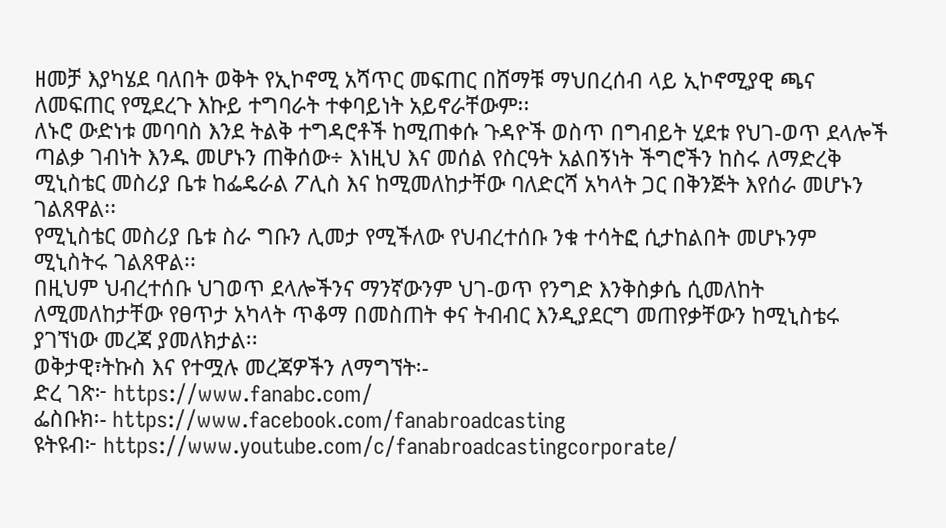ዘመቻ እያካሄደ ባለበት ወቅት የኢኮኖሚ አሻጥር መፍጠር በሸማቹ ማህበረሰብ ላይ ኢኮኖሚያዊ ጫና ለመፍጠር የሚደረጉ እኩይ ተግባራት ተቀባይነት አይኖራቸውም፡፡
ለኑሮ ውድነቱ መባባስ እንደ ትልቅ ተግዳሮቶች ከሚጠቀሱ ጉዳዮች ወስጥ በግብይት ሂደቱ የህገ-ወጥ ደላሎች ጣልቃ ገብነት እንዱ መሆኑን ጠቅሰው÷ እነዚህ እና መሰል የስርዓት አልበኝነት ችግሮችን ከስሩ ለማድረቅ ሚኒስቴር መስሪያ ቤቱ ከፌዴራል ፖሊስ እና ከሚመለከታቸው ባለድርሻ አካላት ጋር በቅንጅት እየሰራ መሆኑን ገልጸዋል፡፡
የሚኒስቴር መስሪያ ቤቱ ስራ ግቡን ሊመታ የሚችለው የህብረተሰቡ ንቁ ተሳትፎ ሲታከልበት መሆኑንም ሚኒስትሩ ገልጸዋል፡፡
በዚህም ህብረተሰቡ ህገወጥ ደላሎችንና ማንኛውንም ህገ-ወጥ የንግድ እንቅስቃሴ ሲመለከት ለሚመለከታቸው የፀጥታ አካላት ጥቆማ በመስጠት ቀና ትብብር እንዲያደርግ መጠየቃቸውን ከሚኒስቴሩ ያገኘነው መረጃ ያመለክታል፡፡
ወቅታዊ፣ትኩስ እና የተሟሉ መረጃዎችን ለማግኘት፡-
ድረ ገጽ፦ https://www.fanabc.com/
ፌስቡክ፡- https://www.facebook.com/fanabroadcasting
ዩትዩብ፦ https://www.youtube.com/c/fanabroadcastingcorporate/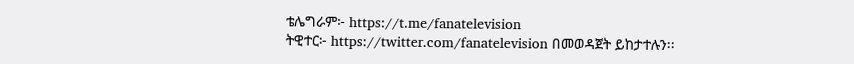ቴሌግራም፦ https://t.me/fanatelevision
ትዊተር፦ https://twitter.com/fanatelevision በመወዳጀት ይከታተሉን፡፡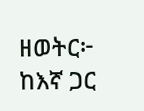ዘወትር፦ ከእኛ ጋር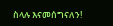ስላሉ እናመሰግናለን!